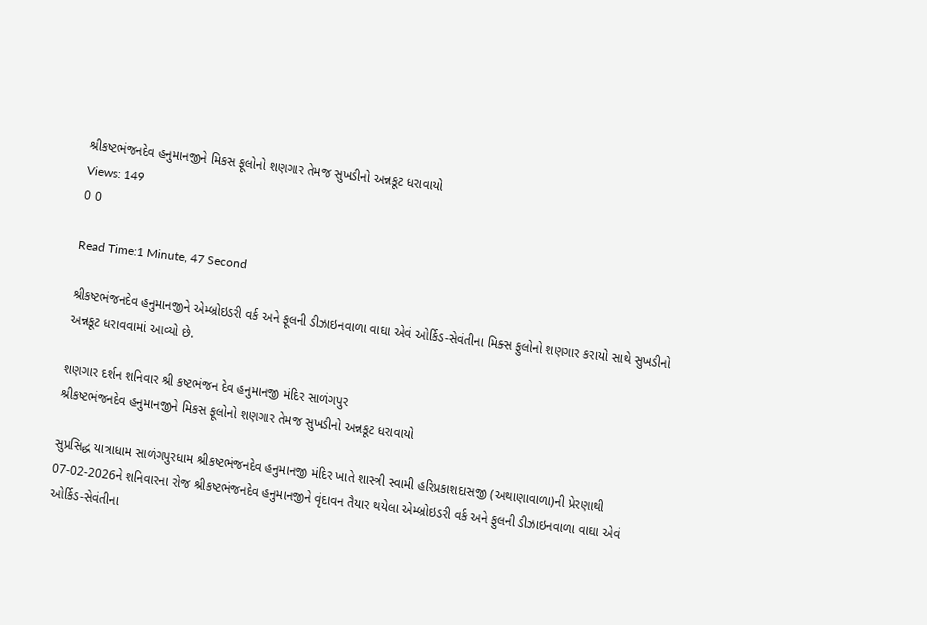શ્રીકષ્ટભંજનદેવ હનુમાનજીને મિકસ ફૂલોનો શણગાર તેમજ સુખડીનો અન્નકૂટ ધરાવાયો
Views: 149
0 0

Read Time:1 Minute, 47 Second

શ્રીકષ્ટભંજનદેવ હનુમાનજીને એમ્બ્રોઇડરી વર્ક અને ફૂલની ડીઝાઇનવાળા વાઘા એવં ઓર્કિડ-સેવંતીના મિક્સ ફુલોનો શણગાર કરાયો સાથે સુખડીનો અન્નકૂટ ધરાવવામાં આવ્યો છે.

શણગાર દર્શન શનિવાર શ્રી કષ્ટભંજન દેવ હનુમાનજી મંદિર સાળંગપુર
શ્રીકષ્ટભંજનદેવ હનુમાનજીને મિકસ ફૂલોનો શણગાર તેમજ સુખડીનો અન્નકૂટ ધરાવાયો

સુપ્રસિદ્ધ યાત્રાધામ સાળંગપુરધામ શ્રીકષ્ટભંજનદેવ હનુમાનજી મંદિર ખાતે શાસ્ત્રી સ્વામી હરિપ્રકાશદાસજી (અથાણાવાળા)ની પ્રેરણાથી 07-02-2026ને શનિવારના રોજ શ્રીકષ્ટભંજનદેવ હનુમાનજીને વૃંદાવન તૈયાર થયેલા એમ્બ્રોઇડરી વર્ક અને ફુલની ડીઝાઇનવાળા વાઘા એવં ઓર્કિડ-સેવંતીના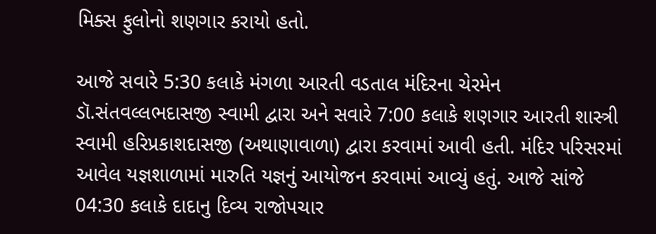મિક્સ ફુલોનો શણગાર કરાયો હતો.

આજે સવારે 5:30 કલાકે મંગળા આરતી વડતાલ મંદિરના ચેરમેન ડૉ.સંતવલ્લભદાસજી સ્વામી દ્વારા અને સવારે 7:00 કલાકે શણગાર આરતી શાસ્ત્રી સ્વામી હરિપ્રકાશદાસજી (અથાણાવાળા) દ્વારા કરવામાં આવી હતી. મંદિર પરિસરમાં આવેલ યજ્ઞશાળામાં મારુતિ યજ્ઞનું આયોજન કરવામાં આવ્યું હતું. આજે સાંજે 04:30 કલાકે દાદાનુ દિવ્ય રાજોપચાર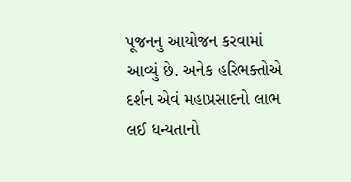પૂજનનુ આયોજન કરવામાં આવ્યું છે. અનેક હરિભક્તોએ દર્શન એવં મહાપ્રસાદનો લાભ લઈ ધન્યતાનો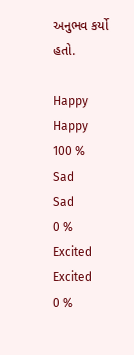અનુભવ કર્યો હતો.

Happy
Happy
100 %
Sad
Sad
0 %
Excited
Excited
0 %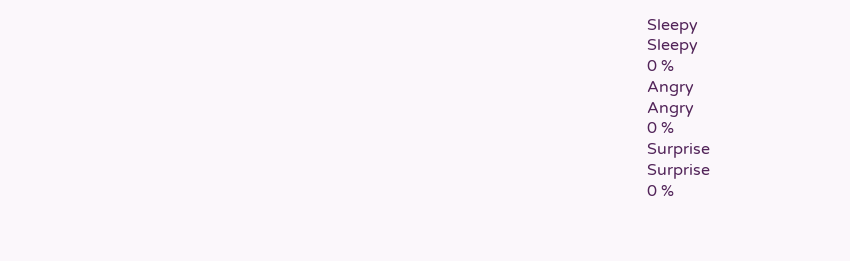Sleepy
Sleepy
0 %
Angry
Angry
0 %
Surprise
Surprise
0 %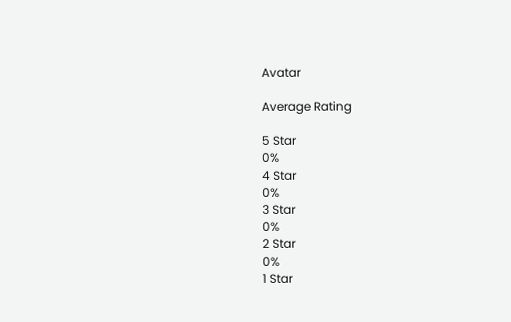Avatar

Average Rating

5 Star
0%
4 Star
0%
3 Star
0%
2 Star
0%
1 Star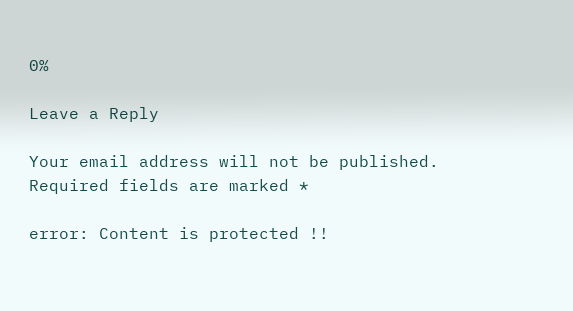0%

Leave a Reply

Your email address will not be published. Required fields are marked *

error: Content is protected !!